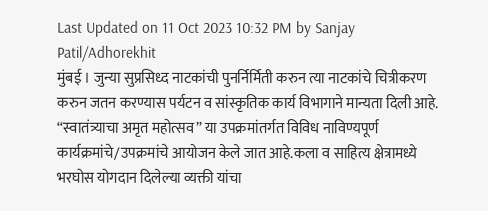Last Updated on 11 Oct 2023 10:32 PM by Sanjay Patil/Adhorekhit
मुंबई । जुन्या सुप्रसिध्द नाटकांची पुनर्निर्मिती करुन त्या नाटकांचे चित्रीकरण करुन जतन करण्यास पर्यटन व सांस्कृतिक कार्य विभागाने मान्यता दिली आहे.
“स्वातंत्र्याचा अमृत महोत्सव” या उपक्रमांतर्गत विविध नाविण्यपूर्ण कार्यक्रमांचे/उपक्रमांचे आयोजन केले जात आहे.कला व साहित्य क्षेत्रामध्ये भरघोस योगदान दिलेल्या व्यक्ती यांचा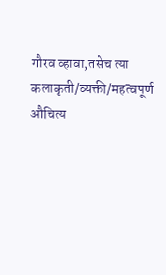गौरव व्हावा,तसेच त्या कलाकृती/व्यक्ती/महत्वपूर्ण औचित्य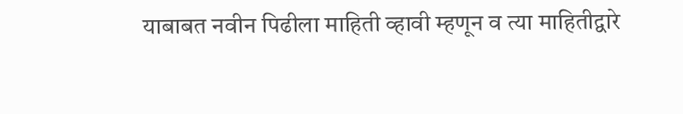याबाबत नवीन पिढीला माहिती व्हावी म्हणून व त्या माहितीद्वारे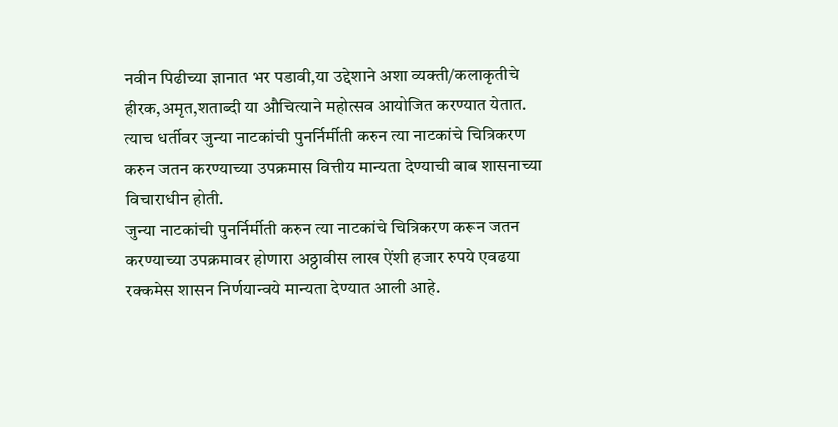नवीन पिढीच्या ज्ञानात भर पडावी,या उद्देशाने अशा व्यक्ती/कलाकृतीचे हीरक,अमृत,शताब्दी या औचित्याने महोत्सव आयोजित करण्यात येतात.
त्याच धर्तीवर जुन्या नाटकांची पुनर्निर्मीती करुन त्या नाटकांचे चित्रिकरण करुन जतन करण्याच्या उपक्रमास वित्तीय मान्यता देण्याची बाब शासनाच्या विचाराधीन होती.
जुन्या नाटकांची पुनर्निर्मीती करुन त्या नाटकांचे चित्रिकरण करून जतन करण्याच्या उपक्रमावर होणारा अठ्ठावीस लाख ऐंशी हजार रुपये एवढया रक्कमेस शासन निर्णयान्वये मान्यता देण्यात आली आहे.